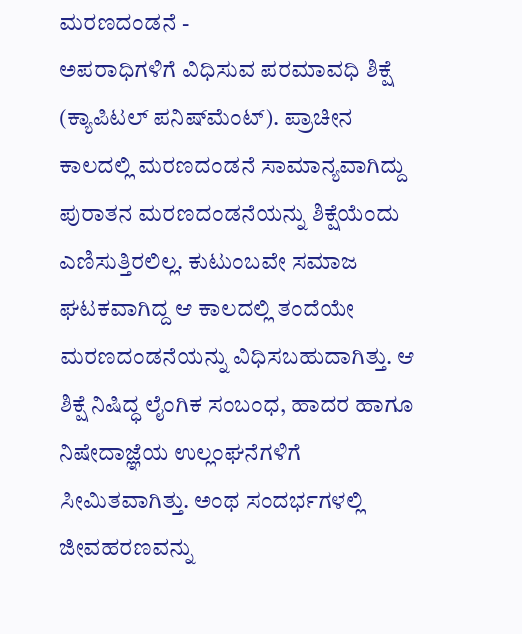ಮರಣದಂಡನೆ -
ಅಪರಾಧಿಗಳಿಗೆ ವಿಧಿಸುವ ಪರಮಾವಧಿ ಶಿಕ್ಷೆ (ಕ್ಯಾಪಿಟಲ್ ಪನಿಷ್‍ಮೆಂಟ್). ಪ್ರಾಚೀನ ಕಾಲದಲ್ಲಿ ಮರಣದಂಡನೆ ಸಾಮಾನ್ಯವಾಗಿದ್ದು ಪುರಾತನ ಮರಣದಂಡನೆಯನ್ನು ಶಿಕ್ಷೆಯೆಂದು ಎಣಿಸುತ್ತಿರಲಿಲ್ಲ. ಕುಟುಂಬವೇ ಸಮಾಜ ಘಟಕವಾಗಿದ್ದ ಆ ಕಾಲದಲ್ಲಿ ತಂದೆಯೇ ಮರಣದಂಡನೆಯನ್ನು ವಿಧಿಸಬಹುದಾಗಿತ್ತು. ಆ ಶಿಕ್ಷೆ ನಿಷಿದ್ಧ ಲೈಂಗಿಕ ಸಂಬಂಧ, ಹಾದರ ಹಾಗೂ ನಿಷೇದಾಜ್ಞೆಯ ಉಲ್ಲಂಘನೆಗಳಿಗೆ ಸೀಮಿತವಾಗಿತ್ತು. ಅಂಥ ಸಂದರ್ಭಗಳಲ್ಲಿ ಜೀವಹರಣವನ್ನು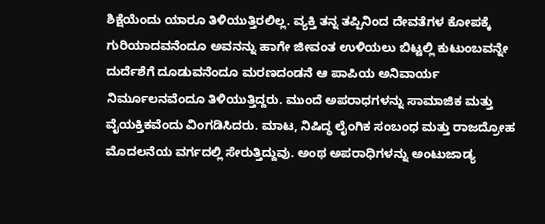ಶಿಕ್ಷೆಯೆಂದು ಯಾರೂ ತಿಳಿಯುತ್ತಿರಲಿಲ್ಲ. ವ್ಯಕ್ತಿ ತನ್ನ ತಪ್ಪಿನಿಂದ ದೇವತೆಗಳ ಕೋಪಕ್ಕೆ ಗುರಿಯಾದವನೆಂದೂ ಅವನನ್ನು ಹಾಗೇ ಜೀವಂತ ಉಳಿಯಲು ಬಿಟ್ಟಲ್ಲಿ ಕುಟುಂಬವನ್ನೇ ದುರ್ದೆಶೆಗೆ ದೂಡುವನೆಂದೂ ಮರಣದಂಡನೆ ಆ ಪಾಪಿಯ ಅನಿವಾರ್ಯ ನಿರ್ಮೂಲನವೆಂದೂ ತಿಳಿಯುತ್ತಿದ್ದರು. ಮುಂದೆ ಅಪರಾಧಗಳನ್ನು ಸಾಮಾಜಿಕ ಮತ್ತು ವೈಯಕ್ತಿಕವೆಂದು ವಿಂಗಡಿಸಿದರು. ಮಾಟ, ನಿಷಿದ್ಧ ಲೈಂಗಿಕ ಸಂಬಂಧ ಮತ್ತು ರಾಜದ್ರೋಹ ಮೊದಲನೆಯ ವರ್ಗದಲ್ಲಿ ಸೇರುತ್ತಿದ್ದುವು. ಅಂಥ ಅಪರಾಧಿಗಳನ್ನು ಅಂಟುಜಾಡ್ಯ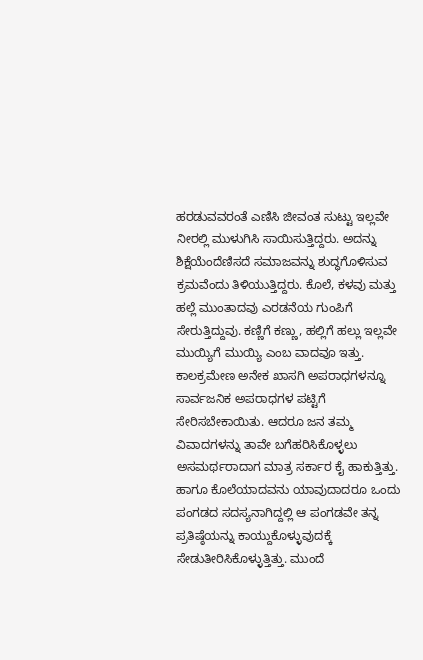ಹರಡುವವರಂತೆ ಎಣಿಸಿ ಜೀವಂತ ಸುಟ್ಟು ಇಲ್ಲವೇ ನೀರಲ್ಲಿ ಮುಳುಗಿಸಿ ಸಾಯಿಸುತ್ತಿದ್ದರು. ಅದನ್ನು ಶಿಕ್ಷೆಯೆಂದೆಣಿಸದೆ ಸಮಾಜವನ್ನು ಶುದ್ಧಗೊಳಿಸುವ ಕ್ರಮವೆಂದು ತಿಳಿಯುತ್ತಿದ್ದರು. ಕೊಲೆ, ಕಳವು ಮತ್ತು ಹಲ್ಲೆ ಮುಂತಾದವು ಎರಡನೆಯ ಗುಂಪಿಗೆ ಸೇರುತ್ತಿದ್ದುವು. ಕಣ್ಣಿಗೆ ಕಣ್ಣು, ಹಲ್ಲಿಗೆ ಹಲ್ಲು ಇಲ್ಲವೇ ಮುಯ್ಯಿಗೆ ಮುಯ್ಯಿ ಎಂಬ ವಾದವೂ ಇತ್ತು. ಕಾಲಕ್ರಮೇಣ ಅನೇಕ ಖಾಸಗಿ ಅಪರಾಧಗಳನ್ನೂ ಸಾರ್ವಜನಿಕ ಅಪರಾಧಗಳ ಪಟ್ಟಿಗೆ ಸೇರಿಸಬೇಕಾಯಿತು. ಆದರೂ ಜನ ತಮ್ಮ ವಿವಾದಗಳನ್ನು ತಾವೇ ಬಗೆಹರಿಸಿಕೊಳ್ಳಲು ಅಸಮರ್ಥರಾದಾಗ ಮಾತ್ರ ಸರ್ಕಾರ ಕೈ ಹಾಕುತ್ತಿತ್ತು. ಹಾಗೂ ಕೊಲೆಯಾದವನು ಯಾವುದಾದರೂ ಒಂದು ಪಂಗಡದ ಸದಸ್ಯನಾಗಿದ್ದಲ್ಲಿ ಆ ಪಂಗಡವೇ ತನ್ನ ಪ್ರತಿಷ್ಠೆಯನ್ನು ಕಾಯ್ದುಕೊಳ್ಳುವುದಕ್ಕೆ ಸೇಡುತೀರಿಸಿಕೊಳ್ಳುತ್ತಿತ್ತು. ಮುಂದೆ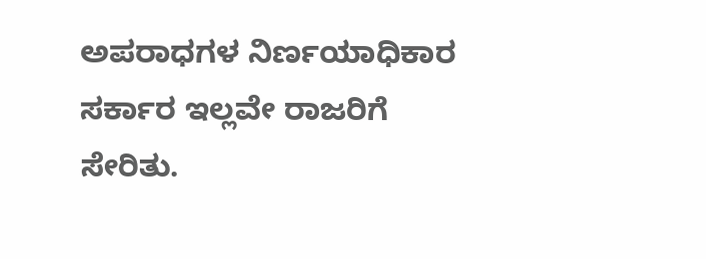ಅಪರಾಧಗಳ ನಿರ್ಣಯಾಧಿಕಾರ ಸರ್ಕಾರ ಇಲ್ಲವೇ ರಾಜರಿಗೆ ಸೇರಿತು.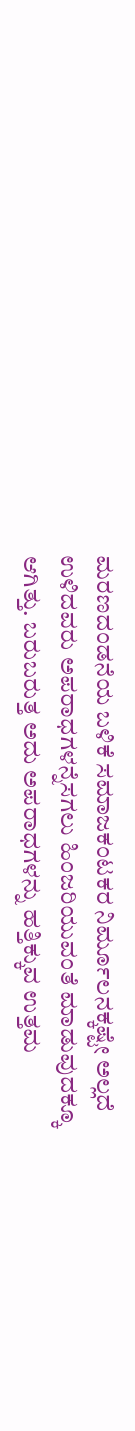ಮರಣದಂಡನೆಯ ಬಳಿಕೆ ಸಮಾಜಕಂಟಕರ ನಿರ್ಮೂಲನಕ್ಕಷ್ಟೇ ಅಲ್ಲದೆ ಉಳಿದವರು ಅಪರಾಧಗಳನ್ನೆಸಗಲು ಹಿಂಜರಿಯುವಂತೆ ಮಾಡುವುದಕ್ಕೂ ಆಗಿತ್ತು. ಬರುಬರುತ್ತ ಅದು ಅಪರಾಧಗಳನ್ನು ಹತ್ತಿಕ್ಕುವ ಉತ್ತಮ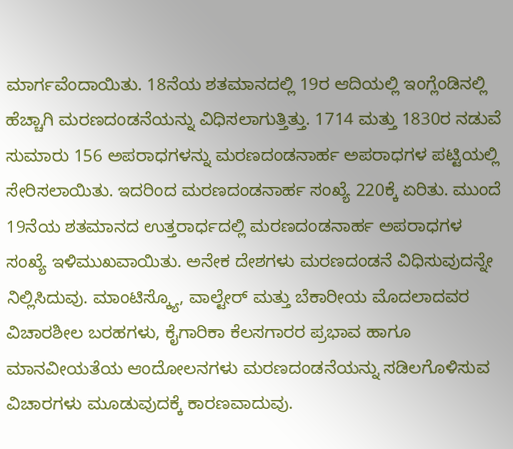ಮಾರ್ಗವೆಂದಾಯಿತು. 18ನೆಯ ಶತಮಾನದಲ್ಲಿ 19ರ ಆದಿಯಲ್ಲಿ ಇಂಗ್ಲೆಂಡಿನಲ್ಲಿ ಹೆಚ್ಚಾಗಿ ಮರಣದಂಡನೆಯನ್ನು ವಿಧಿಸಲಾಗುತ್ತಿತ್ತು. 1714 ಮತ್ತು 1830ರ ನಡುವೆ ಸುಮಾರು 156 ಅಪರಾಧಗಳನ್ನು ಮರಣದಂಡನಾರ್ಹ ಅಪರಾಧಗಳ ಪಟ್ಟಿಯಲ್ಲಿ ಸೇರಿಸಲಾಯಿತು. ಇದರಿಂದ ಮರಣದಂಡನಾರ್ಹ ಸಂಖ್ಯೆ 220ಕ್ಕೆ ಏರಿತು. ಮುಂದೆ 19ನೆಯ ಶತಮಾನದ ಉತ್ತರಾರ್ಧದಲ್ಲಿ ಮರಣದಂಡನಾರ್ಹ ಅಪರಾಧಗಳ ಸಂಖ್ಯೆ ಇಳಿಮುಖವಾಯಿತು. ಅನೇಕ ದೇಶಗಳು ಮರಣದಂಡನೆ ವಿಧಿಸುವುದನ್ನೇ ನಿಲ್ಲಿಸಿದುವು. ಮಾಂಟಿಸ್ಕ್ಯೊ, ವಾಲ್ಟೇರ್ ಮತ್ತು ಬೆಕಾರೀಯ ಮೊದಲಾದವರ ವಿಚಾರಶೀಲ ಬರಹಗಳು, ಕೈಗಾರಿಕಾ ಕೆಲಸಗಾರರ ಪ್ರಭಾವ ಹಾಗೂ ಮಾನವೀಯತೆಯ ಆಂದೋಲನಗಳು ಮರಣದಂಡನೆಯನ್ನು ಸಡಿಲಗೊಳಿಸುವ ವಿಚಾರಗಳು ಮೂಡುವುದಕ್ಕೆ ಕಾರಣವಾದುವು.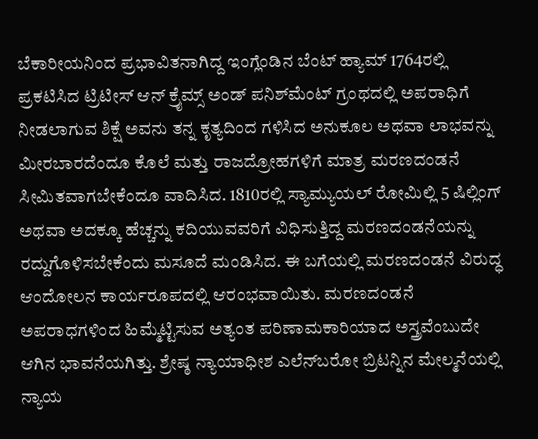ಬೆಕಾರೀಯನಿಂದ ಪ್ರಭಾವಿತನಾಗಿದ್ದ ಇಂಗ್ಲೆಂಡಿನ ಬೆಂಟ್ ಹ್ಯಾಮ್ 1764ರಲ್ಲಿ ಪ್ರಕಟಿಸಿದ ಟ್ರಿಟೀಸ್ ಆನ್ ಕ್ರೈಮ್ಸ್ ಅಂಡ್ ಪನಿಶ್‍ಮೆಂಟ್ ಗ್ರಂಥದಲ್ಲಿ ಅಪರಾಧಿಗೆ ನೀಡಲಾಗುವ ಶಿಕ್ಷೆ ಅವನು ತನ್ನ ಕೃತ್ಯದಿಂದ ಗಳಿಸಿದ ಅನುಕೂಲ ಅಥವಾ ಲಾಭವನ್ನು ಮೀರಬಾರದೆಂದೂ ಕೊಲೆ ಮತ್ತು ರಾಜದ್ರೋಹಗಳಿಗೆ ಮಾತ್ರ ಮರಣದಂಡನೆ ಸೀಮಿತವಾಗಬೇಕೆಂದೂ ವಾದಿಸಿದ. 1810ರಲ್ಲಿ ಸ್ಯಾಮ್ಯುಯಲ್ ರೋಮಿಲ್ಲಿ 5 ಷಿಲ್ಲಿಂಗ್ ಅಥವಾ ಅದಕ್ಕೂ ಹೆಚ್ಚನ್ನು ಕದಿಯುವವರಿಗೆ ವಿಧಿಸುತ್ತಿದ್ದ ಮರಣದಂಡನೆಯನ್ನು ರದ್ದುಗೊಳಿಸಬೇಕೆಂದು ಮಸೂದೆ ಮಂಡಿಸಿದ. ಈ ಬಗೆಯಲ್ಲಿ ಮರಣದಂಡನೆ ವಿರುದ್ಧ ಆಂದೋಲನ ಕಾರ್ಯರೂಪದಲ್ಲಿ ಆರಂಭವಾಯಿತು. ಮರಣದಂಡನೆ ಅಪರಾಧಗಳಿಂದ ಹಿಮ್ಮೆಟ್ಟಿಸುವ ಅತ್ಯಂತ ಪರಿಣಾಮಕಾರಿಯಾದ ಅಸ್ತ್ರವೆಂಬುದೇ ಆಗಿನ ಭಾವನೆಯಗಿತ್ತು. ಶ್ರೇಷ್ಠ ನ್ಯಾಯಾಧೀಶ ಎಲೆನ್‍ಬರೋ ಬ್ರಿಟನ್ನಿನ ಮೇಲ್ಮನೆಯಲ್ಲಿ ನ್ಯಾಯ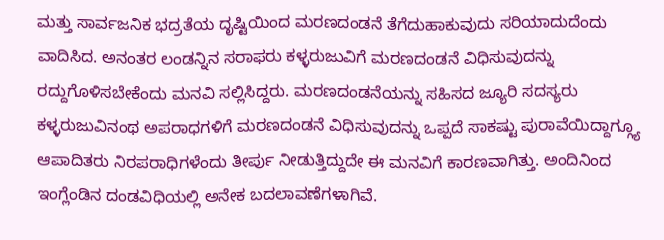ಮತ್ತು ಸಾರ್ವಜನಿಕ ಭದ್ರತೆಯ ದೃಷ್ಟಿಯಿಂದ ಮರಣದಂಡನೆ ತೆಗೆದುಹಾಕುವುದು ಸರಿಯಾದುದೆಂದು ವಾದಿಸಿದ. ಅನಂತರ ಲಂಡನ್ನಿನ ಸರಾಫರು ಕಳ್ಳರುಜುವಿಗೆ ಮರಣದಂಡನೆ ವಿಧಿಸುವುದನ್ನು ರದ್ದುಗೊಳಿಸಬೇಕೆಂದು ಮನವಿ ಸಲ್ಲಿಸಿದ್ದರು. ಮರಣದಂಡನೆಯನ್ನು ಸಹಿಸದ ಜ್ಯೂರಿ ಸದಸ್ಯರು ಕಳ್ಳರುಜುವಿನಂಥ ಅಪರಾಧಗಳಿಗೆ ಮರಣದಂಡನೆ ವಿಧಿಸುವುದನ್ನು ಒಪ್ಪದೆ ಸಾಕಷ್ಟು ಪುರಾವೆಯಿದ್ದಾಗ್ಗ್ಯೂ ಆಪಾದಿತರು ನಿರಪರಾಧಿಗಳೆಂದು ತೀರ್ಪು ನೀಡುತ್ತಿದ್ದುದೇ ಈ ಮನವಿಗೆ ಕಾರಣವಾಗಿತ್ತು. ಅಂದಿನಿಂದ ಇಂಗ್ಲೆಂಡಿನ ದಂಡವಿಧಿಯಲ್ಲಿ ಅನೇಕ ಬದಲಾವಣೆಗಳಾಗಿವೆ.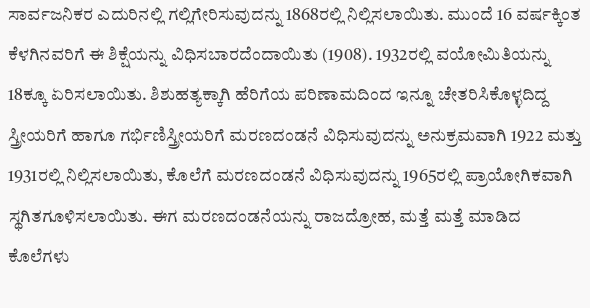ಸಾರ್ವಜನಿಕರ ಎದುರಿನಲ್ಲಿ ಗಲ್ಲಿಗೇರಿಸುವುದನ್ನು 1868ರಲ್ಲಿ ನಿಲ್ಲಿಸಲಾಯಿತು. ಮುಂದೆ 16 ವರ್ಷಕ್ಕಿಂತ ಕೆಳಗಿನವರಿಗೆ ಈ ಶಿಕ್ಷೆಯನ್ನು ವಿಧಿಸಬಾರದೆಂದಾಯಿತು (1908). 1932ರಲ್ಲಿ ವಯೋಮಿತಿಯನ್ನು 18ಕ್ಕೂ ಏರಿಸಲಾಯಿತು. ಶಿಶುಹತ್ಯಕ್ಕಾಗಿ ಹೆರಿಗೆಯ ಪರಿಣಾಮದಿಂದ ಇನ್ನೂ ಚೇತರಿಸಿಕೊಳ್ಳದಿದ್ದ ಸ್ತ್ರೀಯರಿಗೆ ಹಾಗೂ ಗರ್ಭಿಣಿಸ್ತ್ರೀಯರಿಗೆ ಮರಣದಂಡನೆ ವಿಧಿಸುವುದನ್ನು ಅನುಕ್ರಮವಾಗಿ 1922 ಮತ್ತು 1931ರಲ್ಲಿ ನಿಲ್ಲಿಸಲಾಯಿತು, ಕೊಲೆಗೆ ಮರಣದಂಡನೆ ವಿಧಿಸುವುದನ್ನು 1965ರಲ್ಲಿ ಪ್ರಾಯೋಗಿಕವಾಗಿ ಸ್ಥಗಿತಗೂಳಿಸಲಾಯಿತು. ಈಗ ಮರಣದಂಡನೆಯನ್ನು ರಾಜದ್ರೋಹ, ಮತ್ತೆ ಮತ್ತೆ ಮಾಡಿದ ಕೊಲೆಗಳು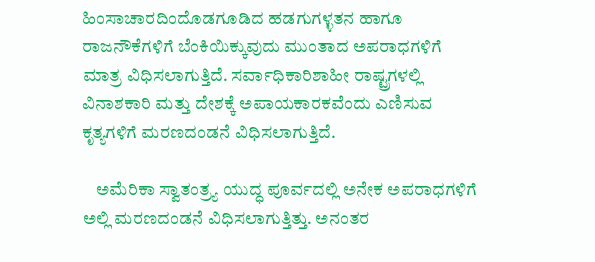ಹಿಂಸಾಚಾರದಿಂದೊಡಗೂಡಿದ ಹಡಗುಗಳ್ಳತನ ಹಾಗೂ ರಾಜನೌಕೆಗಳಿಗೆ ಬೆಂಕಿಯಿಕ್ಕುವುದು ಮುಂತಾದ ಅಪರಾಧಗಳಿಗೆ ಮಾತ್ರ ವಿಧಿಸಲಾಗುತ್ತಿದೆ. ಸರ್ವಾಧಿಕಾರಿಶಾಹೀ ರಾಷ್ಟ್ರಗಳಲ್ಲಿ ವಿನಾಶಕಾರಿ ಮತ್ತು ದೇಶಕ್ಕೆ ಅಪಾಯಕಾರಕವೆಂದು ಎಣಿಸುವ ಕೃತ್ಯಗಳಿಗೆ ಮರಣದಂಡನೆ ವಿಧಿಸಲಾಗುತ್ತಿದೆ.

    ಅಮೆರಿಕಾ ಸ್ವಾತಂತ್ರ್ಯ ಯುದ್ಧ ಪೂರ್ವದಲ್ಲಿ ಅನೇಕ ಅಪರಾಧಗಳಿಗೆ ಅಲ್ಲಿ ಮರಣದಂಡನೆ ವಿಧಿಸಲಾಗುತ್ತಿತ್ತು. ಅನಂತರ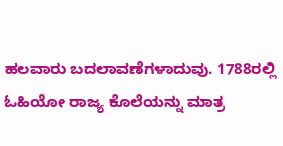ಹಲವಾರು ಬದಲಾವಣೆಗಳಾದುವು. 1788ರಲ್ಲಿ ಓಹಿಯೋ ರಾಜ್ಯ ಕೊಲೆಯನ್ನು ಮಾತ್ರ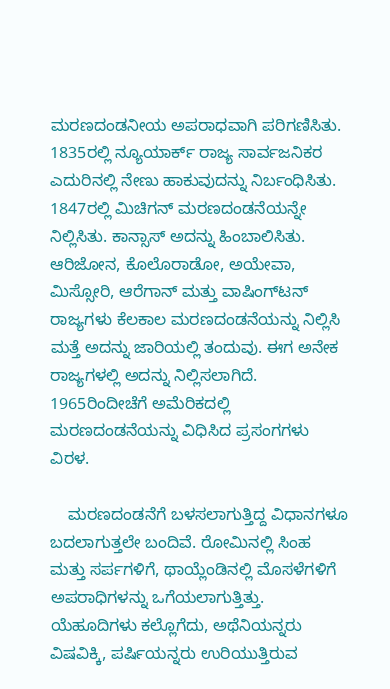ಮರಣದಂಡನೀಯ ಅಪರಾಧವಾಗಿ ಪರಿಗಣಿಸಿತು. 1835ರಲ್ಲಿ ನ್ಯೂಯಾರ್ಕ್ ರಾಜ್ಯ ಸಾರ್ವಜನಿಕರ ಎದುರಿನಲ್ಲಿ ನೇಣು ಹಾಕುವುದನ್ನು ನಿರ್ಬಂಧಿಸಿತು. 1847ರಲ್ಲಿ ಮಿಚಿಗನ್ ಮರಣದಂಡನೆಯನ್ನೇ ನಿಲ್ಲಿಸಿತು. ಕಾನ್ಸಾಸ್ ಅದನ್ನು ಹಿಂಬಾಲಿಸಿತು. ಆರಿಜೋನ, ಕೊಲೊರಾಡೋ, ಅಯೇವಾ, ಮಿಸ್ಸೋರಿ, ಆರೆಗಾನ್ ಮತ್ತು ವಾಷಿಂಗ್‍ಟನ್ ರಾಜ್ಯಗಳು ಕೆಲಕಾಲ ಮರಣದಂಡನೆಯನ್ನು ನಿಲ್ಲಿಸಿ ಮತ್ತೆ ಅದನ್ನು ಜಾರಿಯಲ್ಲಿ ತಂದುವು. ಈಗ ಅನೇಕ ರಾಜ್ಯಗಳಲ್ಲಿ ಅದನ್ನು ನಿಲ್ಲಿಸಲಾಗಿದೆ. 1965ರಿಂದೀಚೆಗೆ ಅಮೆರಿಕದಲ್ಲಿ ಮರಣದಂಡನೆಯನ್ನು ವಿಧಿಸಿದ ಪ್ರಸಂಗಗಳು ವಿರಳ.

    ಮರಣದಂಡನೆಗೆ ಬಳಸಲಾಗುತ್ತಿದ್ದ ವಿಧಾನಗಳೂ ಬದಲಾಗುತ್ತಲೇ ಬಂದಿವೆ. ರೋಮಿನಲ್ಲಿ ಸಿಂಹ ಮತ್ತು ಸರ್ಪಗಳಿಗೆ, ಥಾಯ್ಲೆಂಡಿನಲ್ಲಿ ಮೊಸಳೆಗಳಿಗೆ ಅಪರಾಧಿಗಳನ್ನು ಒಗೆಯಲಾಗುತ್ತಿತ್ತು. ಯೆಹೂದಿಗಳು ಕಲ್ಲೊಗೆದು, ಅಥೆನಿಯನ್ನರು ವಿಷವಿಕ್ಕಿ, ಪರ್ಷಿಯನ್ನರು ಉರಿಯುತ್ತಿರುವ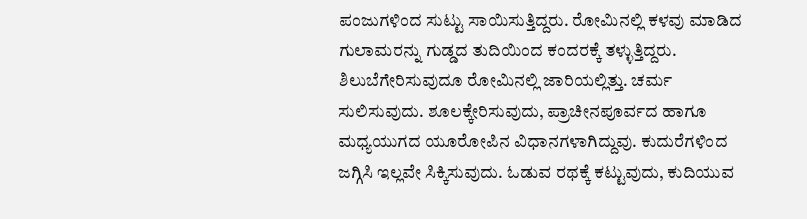ಪಂಜುಗಳಿಂದ ಸುಟ್ಟು ಸಾಯಿಸುತ್ತಿದ್ದರು. ರೋಮಿನಲ್ಲಿ ಕಳವು ಮಾಡಿದ ಗುಲಾಮರನ್ನು ಗುಡ್ಡದ ತುದಿಯಿಂದ ಕಂದರಕ್ಕೆ ತಳ್ಳುತ್ತಿದ್ದರು. ಶಿಲುಬೆಗೇರಿಸುವುದೂ ರೋಮಿನಲ್ಲಿ ಜಾರಿಯಲ್ಲಿತ್ತು. ಚರ್ಮ ಸುಲಿಸುವುದು. ಶೂಲಕ್ಕೇರಿಸುವುದು, ಪ್ರಾಚೀನಪೂರ್ವದ ಹಾಗೂ ಮಧ್ಯಯುಗದ ಯೂರೋಪಿನ ವಿಧಾನಗಳಾಗಿದ್ದುವು. ಕುದುರೆಗಳಿಂದ ಜಗ್ಗಿಸಿ ಇಲ್ಲವೇ ಸಿಕ್ಕಿಸುವುದು. ಓಡುವ ರಥಕ್ಕೆ ಕಟ್ಟುವುದು, ಕುದಿಯುವ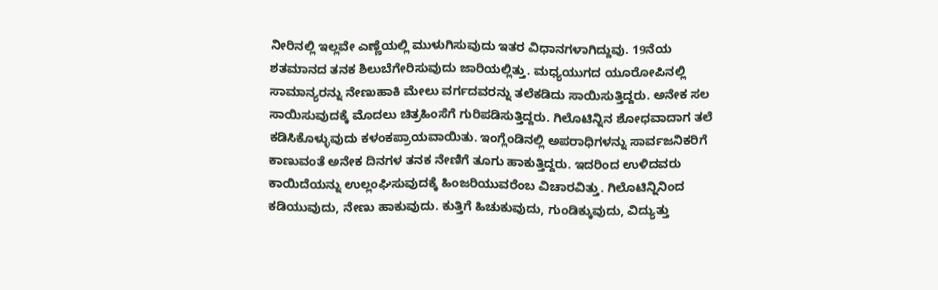ನೀರಿನಲ್ಲಿ ಇಲ್ಲವೇ ಎಣ್ಣೆಯಲ್ಲಿ ಮುಳುಗಿಸುವುದು ಇತರ ವಿಧಾನಗಳಾಗಿದ್ದುವು. 19ನೆಯ ಶತಮಾನದ ತನಕ ಶಿಲುಬೆಗೇರಿಸುವುದು ಜಾರಿಯಲ್ಲಿತ್ತು. ಮಧ್ಯಯುಗದ ಯೂರೋಪಿನಲ್ಲಿ ಸಾಮಾನ್ಯರನ್ನು ನೇಣುಹಾಕಿ ಮೇಲು ವರ್ಗದವರನ್ನು ತಲೆಕಡಿದು ಸಾಯಿಸುತ್ತಿದ್ದರು. ಅನೇಕ ಸಲ ಸಾಯಿಸುವುದಕ್ಕೆ ಮೊದಲು ಚಿತ್ರಹಿಂಸೆಗೆ ಗುರಿಪಡಿಸುತ್ತಿದ್ದರು. ಗಿಲೊಟಿನ್ನಿನ ಶೋಧವಾದಾಗ ತಲೆ ಕಡಿಸಿಕೊಳ್ಳುವುದು ಕಳಂಕಪ್ರಾಯವಾಯಿತು. ಇಂಗ್ಲೆಂಡಿನಲ್ಲಿ ಅಪರಾಧಿಗಳನ್ನು ಸಾರ್ವಜನಿಕರಿಗೆ ಕಾಣುವಂತೆ ಅನೇಕ ದಿನಗಳ ತನಕ ನೇಣಿಗೆ ತೂಗು ಹಾಕುತ್ತಿದ್ದರು. ಇದರಿಂದ ಉಳಿದವರು ಕಾಯಿದೆಯನ್ನು ಉಲ್ಲಂಘಿಸುವುದಕ್ಕೆ ಹಿಂಜರಿಯುವರೆಂಬ ವಿಚಾರವಿತ್ತು. ಗಿಲೊಟಿನ್ನಿನಿಂದ ಕಡಿಯುವುದು, ನೇಣು ಹಾಕುವುದು. ಕುತ್ತಿಗೆ ಹಿಚುಕುವುದು, ಗುಂಡಿಕ್ಕುವುದು, ವಿದ್ಯುತ್ತು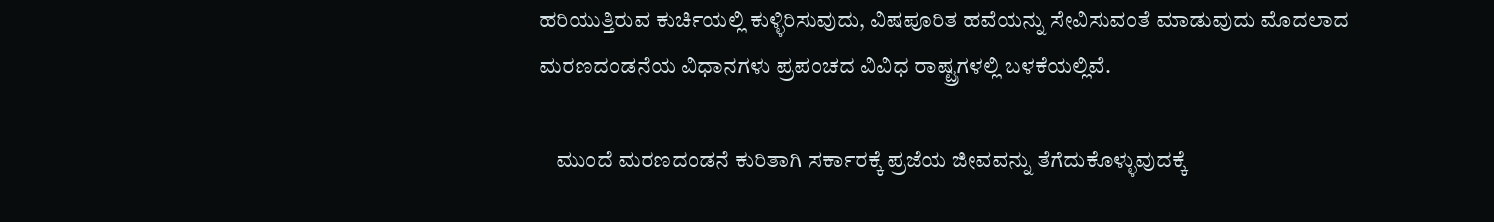ಹರಿಯುತ್ತಿರುವ ಕುರ್ಚಿಯಲ್ಲಿ ಕುಳ್ಳಿರಿಸುವುದು, ವಿಷಪೂರಿತ ಹವೆಯನ್ನು ಸೇವಿಸುವಂತೆ ಮಾಡುವುದು ಮೊದಲಾದ ಮರಣದಂಡನೆಯ ವಿಧಾನಗಳು ಪ್ರಪಂಚದ ವಿವಿಧ ರಾಷ್ಟ್ರಗಳಲ್ಲಿ ಬಳಕೆಯಲ್ಲಿವೆ.

    ಮುಂದೆ ಮರಣದಂಡನೆ ಕುರಿತಾಗಿ ಸರ್ಕಾರಕ್ಕೆ ಪ್ರಜೆಯ ಜೀವವನ್ನು ತೆಗೆದುಕೊಳ್ಳುವುದಕ್ಕೆ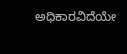ಅಧಿಕಾರವಿದೆಯೇ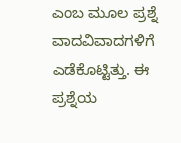ಎಂಬ ಮೂಲ ಪ್ರಶ್ನೆ ವಾದವಿವಾದಗಳಿಗೆ ಎಡೆಕೊಟ್ಟಿತ್ತು. ಈ ಪ್ರಶ್ನೆಯ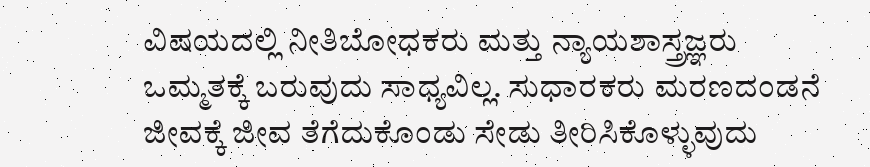ವಿಷಯದಲ್ಲಿ ನೀತಿಬೋಧಕರು ಮತ್ತು ನ್ಯಾಯಶಾಸ್ತ್ರಜ್ಞರು ಒಮ್ಮತಕ್ಕೆ ಬರುವುದು ಸಾಧ್ಯವಿಲ್ಲ. ಸುಧಾರಕರು ಮರಣದಂಡನೆ ಜೀವಕ್ಕೆ ಜೀವ ತೆಗೆದುಕೊಂಡು ಸೇಡು ತೀರಿಸಿಕೊಳ್ಳುವುದು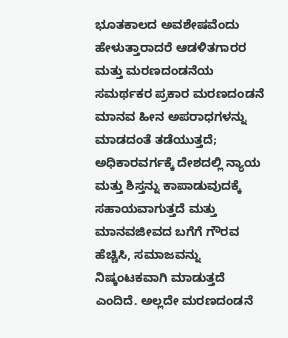ಭೂತಕಾಲದ ಅವಶೇಷವೆಂದು ಹೇಳುತ್ತಾರಾದರೆ ಆಡಳಿತಗಾರರ ಮತ್ತು ಮರಣದಂಡನೆಯ ಸಮರ್ಥಕರ ಪ್ರಕಾರ ಮರಣದಂಡನೆ ಮಾನವ ಹೀನ ಅಪರಾಧಗಳನ್ನು ಮಾಡದಂತೆ ತಡೆಯುತ್ತದೆ; ಅಧಿಕಾರವರ್ಗಕ್ಕೆ ದೇಶದಲ್ಲಿ ನ್ಯಾಯ ಮತ್ತು ಶಿಸ್ತನ್ನು ಕಾಪಾಡುವುದಕ್ಕೆ ಸಹಾಯವಾಗುತ್ತದೆ ಮತ್ತು ಮಾನವಜೀವದ ಬಗೆಗೆ ಗೌರವ ಹೆಚ್ಚಿಸಿ, ಸಮಾಜವನ್ನು ನಿಷ್ಕಂಟಕವಾಗಿ ಮಾಡುತ್ತದೆ ಎಂದಿದೆ. ಅಲ್ಲದೇ ಮರಣದಂಡನೆ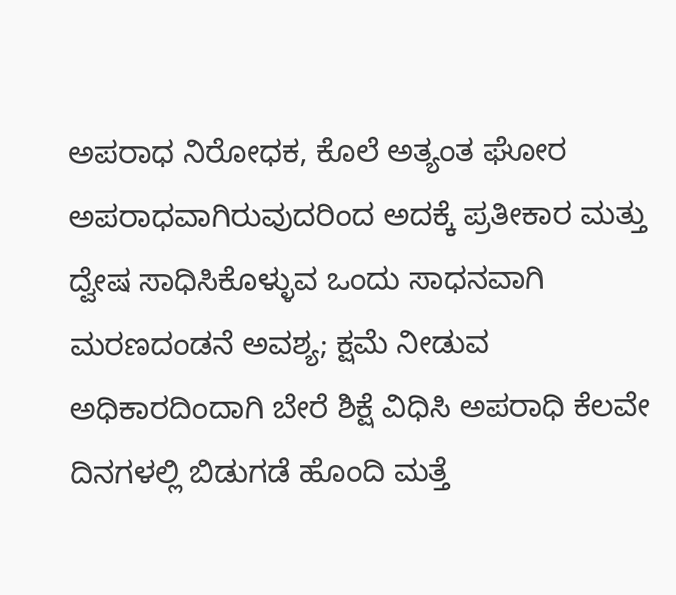ಅಪರಾಧ ನಿರೋಧಕ, ಕೊಲೆ ಅತ್ಯಂತ ಘೋರ ಅಪರಾಧವಾಗಿರುವುದರಿಂದ ಅದಕ್ಕೆ ಪ್ರತೀಕಾರ ಮತ್ತು ದ್ವೇಷ ಸಾಧಿಸಿಕೊಳ್ಳುವ ಒಂದು ಸಾಧನವಾಗಿ ಮರಣದಂಡನೆ ಅವಶ್ಯ; ಕ್ಷಮೆ ನೀಡುವ ಅಧಿಕಾರದಿಂದಾಗಿ ಬೇರೆ ಶಿಕ್ಷೆ ವಿಧಿಸಿ ಅಪರಾಧಿ ಕೆಲವೇ ದಿನಗಳಲ್ಲಿ ಬಿಡುಗಡೆ ಹೊಂದಿ ಮತ್ತೆ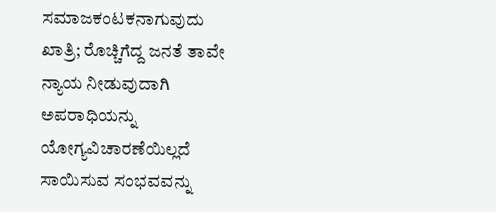ಸಮಾಜಕಂಟಕನಾಗುವುದು ಖಾತ್ರಿ; ರೊಚ್ಚಿಗೆದ್ದ ಜನತೆ ತಾವೇ ನ್ಯಾಯ ನೀಡುವುದಾಗಿ ಅಪರಾಧಿಯನ್ನು ಯೋಗ್ಯವಿಚಾರಣೆಯಿಲ್ಲದೆ ಸಾಯಿಸುವ ಸಂಭವವನ್ನು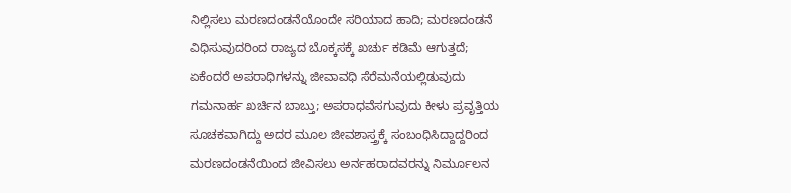ನಿಲ್ಲಿಸಲು ಮರಣದಂಡನೆಯೊಂದೇ ಸರಿಯಾದ ಹಾದಿ; ಮರಣದಂಡನೆ ವಿಧಿಸುವುದರಿಂದ ರಾಜ್ಯದ ಬೊಕ್ಕಸಕ್ಕೆ ಖರ್ಚು ಕಡಿಮೆ ಆಗುತ್ತದೆ; ಏಕೆಂದರೆ ಅಪರಾಧಿಗಳನ್ನು ಜೀವಾವಧಿ ಸೆರೆಮನೆಯಲ್ಲಿಡುವುದು ಗಮನಾರ್ಹ ಖರ್ಚಿನ ಬಾಬ್ತು; ಅಪರಾಧವೆಸಗುವುದು ಕೀಳು ಪ್ರವೃತ್ತಿಯ ಸೂಚಕವಾಗಿದ್ದು ಅದರ ಮೂಲ ಜೀವಶಾಸ್ತ್ರಕ್ಕೆ ಸಂಬಂಧಿಸಿದ್ದಾದ್ದರಿಂದ ಮರಣದಂಡನೆಯಿಂದ ಜೀವಿಸಲು ಅರ್ನಹರಾದವರನ್ನು ನಿರ್ಮೂಲನ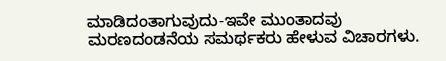ಮಾಡಿದಂತಾಗುವುದು-ಇವೇ ಮುಂತಾದವು ಮರಣದಂಡನೆಯ ಸಮರ್ಥಕರು ಹೇಳುವ ವಿಚಾರಗಳು.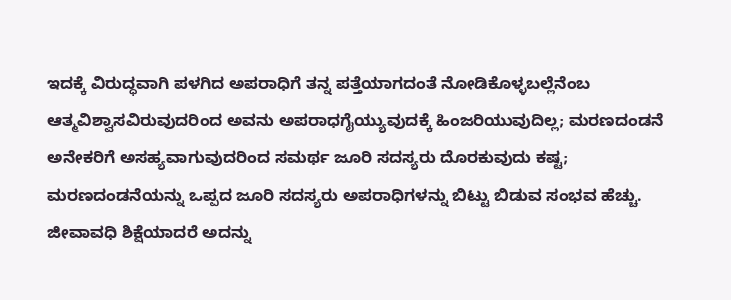ಇದಕ್ಕೆ ವಿರುದ್ಧವಾಗಿ ಪಳಗಿದ ಅಪರಾಧಿಗೆ ತನ್ನ ಪತ್ತೆಯಾಗದಂತೆ ನೋಡಿಕೊಳ್ಳಬಲ್ಲೆನೆಂಬ ಆತ್ಮವಿಶ್ವಾಸವಿರುವುದರಿಂದ ಅವನು ಅಪರಾಧಗೈಯ್ಯುವುದಕ್ಕೆ ಹಿಂಜರಿಯುವುದಿಲ್ಲ; ಮರಣದಂಡನೆ ಅನೇಕರಿಗೆ ಅಸಹ್ಯವಾಗುವುದರಿಂದ ಸಮರ್ಥ ಜೂರಿ ಸದಸ್ಯರು ದೊರಕುವುದು ಕಷ್ಟ; ಮರಣದಂಡನೆಯನ್ನು ಒಪ್ಪದ ಜೂರಿ ಸದಸ್ಯರು ಅಪರಾಧಿಗಳನ್ನು ಬಿಟ್ಟು ಬಿಡುವ ಸಂಭವ ಹೆಚ್ಚು. ಜೀವಾವಧಿ ಶಿಕ್ಷೆಯಾದರೆ ಅದನ್ನು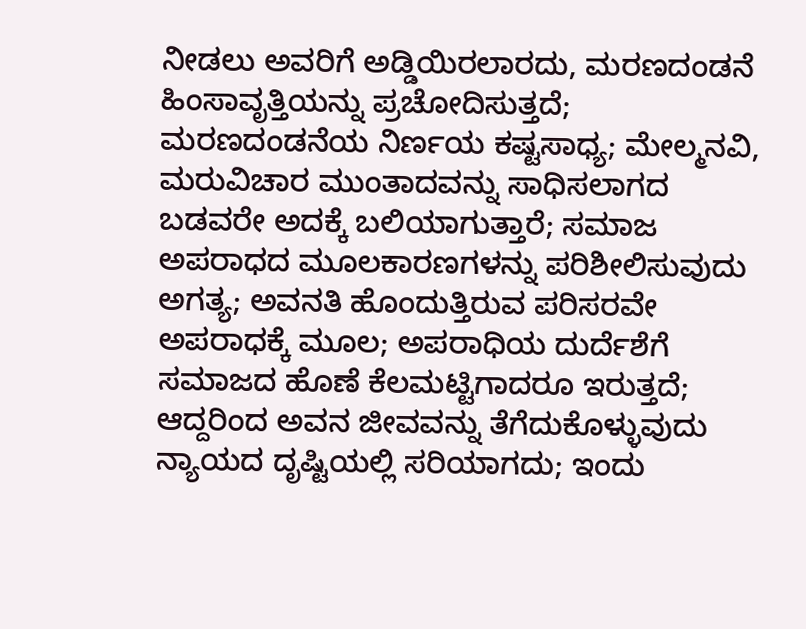ನೀಡಲು ಅವರಿಗೆ ಅಡ್ಡಿಯಿರಲಾರದು, ಮರಣದಂಡನೆ ಹಿಂಸಾವೃತ್ತಿಯನ್ನು ಪ್ರಚೋದಿಸುತ್ತದೆ; ಮರಣದಂಡನೆಯ ನಿರ್ಣಯ ಕಷ್ಟಸಾಧ್ಯ; ಮೇಲ್ಮನವಿ, ಮರುವಿಚಾರ ಮುಂತಾದವನ್ನು ಸಾಧಿಸಲಾಗದ ಬಡವರೇ ಅದಕ್ಕೆ ಬಲಿಯಾಗುತ್ತಾರೆ; ಸಮಾಜ ಅಪರಾಧದ ಮೂಲಕಾರಣಗಳನ್ನು ಪರಿಶೀಲಿಸುವುದು ಅಗತ್ಯ; ಅವನತಿ ಹೊಂದುತ್ತಿರುವ ಪರಿಸರವೇ ಅಪರಾಧಕ್ಕೆ ಮೂಲ; ಅಪರಾಧಿಯ ದುರ್ದೆಶೆಗೆ ಸಮಾಜದ ಹೊಣೆ ಕೆಲಮಟ್ಟಿಗಾದರೂ ಇರುತ್ತದೆ; ಆದ್ದರಿಂದ ಅವನ ಜೀವವನ್ನು ತೆಗೆದುಕೊಳ್ಳುವುದು ನ್ಯಾಯದ ದೃಷ್ಟಿಯಲ್ಲಿ ಸರಿಯಾಗದು; ಇಂದು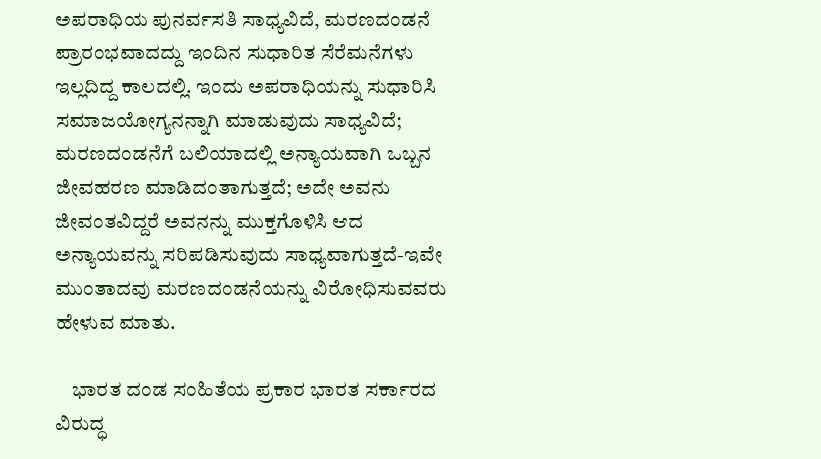ಅಪರಾಧಿಯ ಪುನರ್ವಸತಿ ಸಾಧ್ಯವಿದೆ, ಮರಣದಂಡನೆ ಪ್ರಾರಂಭವಾದದ್ದು ಇಂದಿನ ಸುಧಾರಿತ ಸೆರೆಮನೆಗಳು ಇಲ್ಲದಿದ್ದ ಕಾಲದಲ್ಲಿ. ಇಂದು ಅಪರಾಧಿಯನ್ನು ಸುಧಾರಿಸಿ ಸಮಾಜಯೋಗ್ಯನನ್ನಾಗಿ ಮಾಡುವುದು ಸಾಧ್ಯವಿದೆ; ಮರಣದಂಡನೆಗೆ ಬಲಿಯಾದಲ್ಲಿ ಅನ್ಯಾಯವಾಗಿ ಒಬ್ಬನ ಜೀವಹರಣ ಮಾಡಿದಂತಾಗುತ್ತದೆ; ಅದೇ ಅವನು ಜೀವಂತವಿದ್ದರೆ ಅವನನ್ನು ಮುಕ್ತಗೊಳಿಸಿ ಆದ ಅನ್ಯಾಯವನ್ನು ಸರಿಪಡಿಸುವುದು ಸಾಧ್ಯವಾಗುತ್ತದೆ-ಇವೇ ಮುಂತಾದವು ಮರಣದಂಡನೆಯನ್ನು ವಿರೋಧಿಸುವವರು ಹೇಳುವ ಮಾತು.

    ಭಾರತ ದಂಡ ಸಂಹಿತೆಯ ಪ್ರಕಾರ ಭಾರತ ಸರ್ಕಾರದ ವಿರುದ್ಧ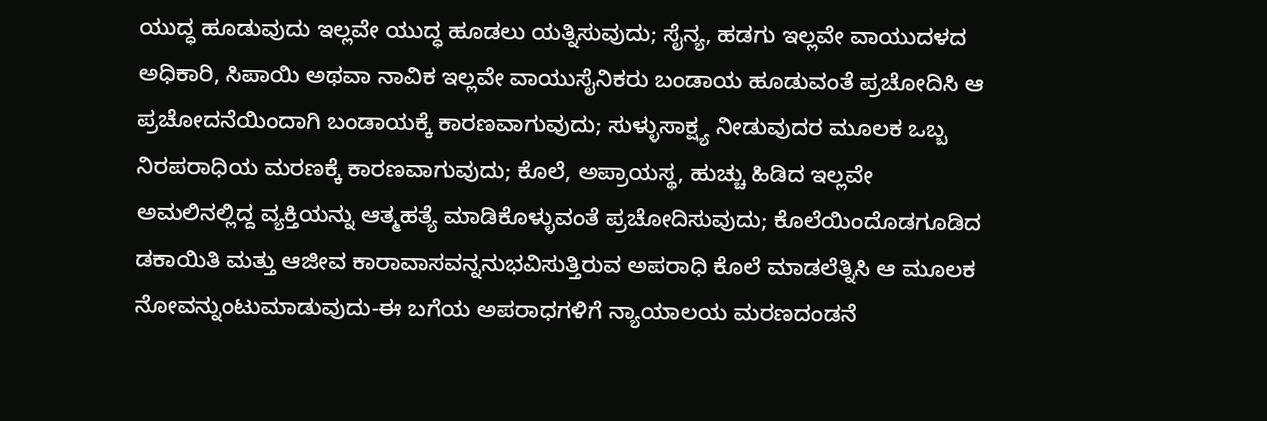ಯುದ್ಧ ಹೂಡುವುದು ಇಲ್ಲವೇ ಯುದ್ಧ ಹೂಡಲು ಯತ್ನಿಸುವುದು; ಸೈನ್ಯ, ಹಡಗು ಇಲ್ಲವೇ ವಾಯುದಳದ ಅಧಿಕಾರಿ, ಸಿಪಾಯಿ ಅಥವಾ ನಾವಿಕ ಇಲ್ಲವೇ ವಾಯುಸೈನಿಕರು ಬಂಡಾಯ ಹೂಡುವಂತೆ ಪ್ರಚೋದಿಸಿ ಆ ಪ್ರಚೋದನೆಯಿಂದಾಗಿ ಬಂಡಾಯಕ್ಕೆ ಕಾರಣವಾಗುವುದು; ಸುಳ್ಳುಸಾಕ್ಷ್ಯ ನೀಡುವುದರ ಮೂಲಕ ಒಬ್ಬ ನಿರಪರಾಧಿಯ ಮರಣಕ್ಕೆ ಕಾರಣವಾಗುವುದು; ಕೊಲೆ, ಅಪ್ರಾಯಸ್ಥ, ಹುಚ್ಚು ಹಿಡಿದ ಇಲ್ಲವೇ ಅಮಲಿನಲ್ಲಿದ್ದ ವ್ಯಕ್ತಿಯನ್ನು ಆತ್ಮಹತ್ಯೆ ಮಾಡಿಕೊಳ್ಳುವಂತೆ ಪ್ರಚೋದಿಸುವುದು; ಕೊಲೆಯಿಂದೊಡಗೂಡಿದ ಡಕಾಯಿತಿ ಮತ್ತು ಆಜೀವ ಕಾರಾವಾಸವನ್ನನುಭವಿಸುತ್ತಿರುವ ಅಪರಾಧಿ ಕೊಲೆ ಮಾಡಲೆತ್ನಿಸಿ ಆ ಮೂಲಕ ನೋವನ್ನುಂಟುಮಾಡುವುದು-ಈ ಬಗೆಯ ಅಪರಾಧಗಳಿಗೆ ನ್ಯಾಯಾಲಯ ಮರಣದಂಡನೆ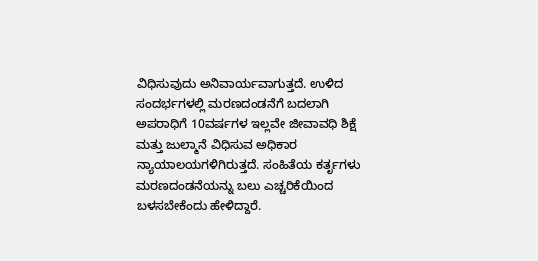ವಿಧಿಸುವುದು ಅನಿವಾರ್ಯವಾಗುತ್ತದೆ. ಉಳಿದ ಸಂದರ್ಭಗಳಲ್ಲಿ ಮರಣದಂಡನೆಗೆ ಬದಲಾಗಿ ಅಪರಾಧಿಗೆ 10ವರ್ಷಗಳ ಇಲ್ಲವೇ ಜೀವಾವಧಿ ಶಿಕ್ಷೆ ಮತ್ತು ಜುಲ್ಮಾನೆ ವಿಧಿಸುವ ಅಧಿಕಾರ ನ್ಯಾಯಾಲಯಗಳಿಗಿರುತ್ತದೆ. ಸಂಹಿತೆಯ ಕರ್ತೃಗಳು ಮರಣದಂಡನೆಯನ್ನು ಬಲು ಎಚ್ಚರಿಕೆಯಿಂದ ಬಳಸಬೇಕೆಂದು ಹೇಳಿದ್ದಾರೆ.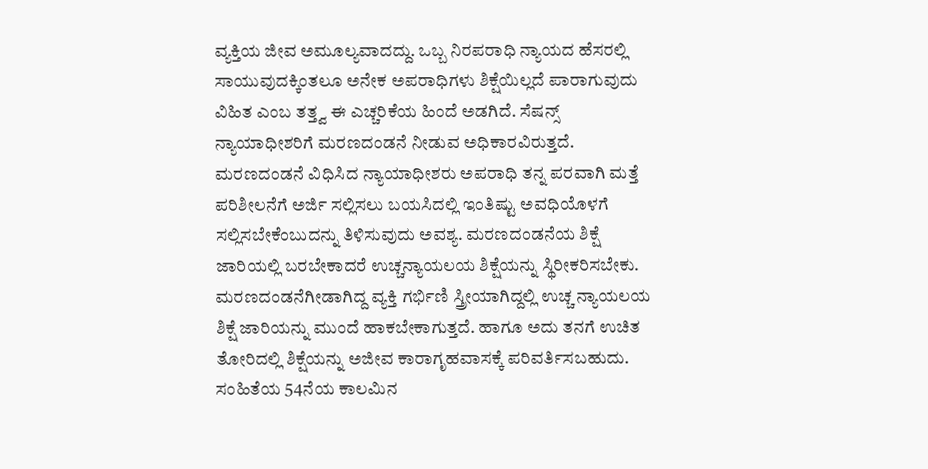ವ್ಯಕ್ತಿಯ ಜೀವ ಅಮೂಲ್ಯವಾದದ್ದು. ಒಬ್ಬ ನಿರಪರಾಧಿ ನ್ಯಾಯದ ಹೆಸರಲ್ಲಿ ಸಾಯುವುದಕ್ಕಿಂತಲೂ ಅನೇಕ ಅಪರಾಧಿಗಳು ಶಿಕ್ಷೆಯಿಲ್ಲದೆ ಪಾರಾಗುವುದು ವಿಹಿತ ಎಂಬ ತತ್ತ್ವ ಈ ಎಚ್ಚರಿಕೆಯ ಹಿಂದೆ ಅಡಗಿದೆ. ಸೆಷನ್ಸ್ ನ್ಯಾಯಾಧೀಶರಿಗೆ ಮರಣದಂಡನೆ ನೀಡುವ ಅಧಿಕಾರವಿರುತ್ತದೆ. ಮರಣದಂಡನೆ ವಿಧಿಸಿದ ನ್ಯಾಯಾಧೀಶರು ಅಪರಾಧಿ ತನ್ನ ಪರವಾಗಿ ಮತ್ತೆ ಪರಿಶೀಲನೆಗೆ ಅರ್ಜಿ ಸಲ್ಲಿಸಲು ಬಯಸಿದಲ್ಲಿ ಇಂತಿಷ್ಟು ಅವಧಿಯೊಳಗೆ ಸಲ್ಲಿಸಬೇಕೆಂಬುದನ್ನು ತಿಳಿಸುವುದು ಅವಶ್ಯ. ಮರಣದಂಡನೆಯ ಶಿಕ್ಷೆ ಜಾರಿಯಲ್ಲಿ ಬರಬೇಕಾದರೆ ಉಚ್ಚನ್ಯಾಯಲಯ ಶಿಕ್ಷೆಯನ್ನು ಸ್ಥಿರೀಕರಿಸಬೇಕು. ಮರಣದಂಡನೆಗೀಡಾಗಿದ್ದ ವ್ಯಕ್ತಿ ಗರ್ಭಿಣಿ ಸ್ತ್ರೀಯಾಗಿದ್ದಲ್ಲಿ ಉಚ್ಚ ನ್ಯಾಯಲಯ ಶಿಕ್ಷೆ ಜಾರಿಯನ್ನು ಮುಂದೆ ಹಾಕಬೇಕಾಗುತ್ತದೆ. ಹಾಗೂ ಅದು ತನಗೆ ಉಚಿತ ತೋರಿದಲ್ಲಿ ಶಿಕ್ಷೆಯನ್ನು ಅಜೀವ ಕಾರಾಗೃಹವಾಸಕ್ಕೆ ಪರಿವರ್ತಿಸಬಹುದು. ಸಂಹಿತೆಯ 54ನೆಯ ಕಾಲಮಿನ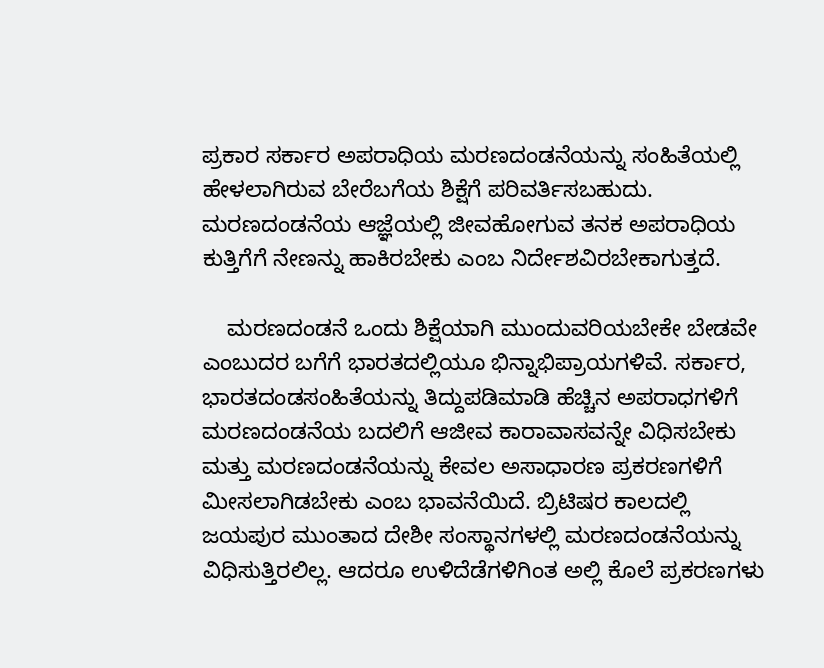ಪ್ರಕಾರ ಸರ್ಕಾರ ಅಪರಾಧಿಯ ಮರಣದಂಡನೆಯನ್ನು ಸಂಹಿತೆಯಲ್ಲಿ ಹೇಳಲಾಗಿರುವ ಬೇರೆಬಗೆಯ ಶಿಕ್ಷೆಗೆ ಪರಿವರ್ತಿಸಬಹುದು. ಮರಣದಂಡನೆಯ ಆಜ್ಞೆಯಲ್ಲಿ ಜೀವಹೋಗುವ ತನಕ ಅಪರಾಧಿಯ ಕುತ್ತಿಗೆಗೆ ನೇಣನ್ನು ಹಾಕಿರಬೇಕು ಎಂಬ ನಿರ್ದೇಶವಿರಬೇಕಾಗುತ್ತದೆ.

    ಮರಣದಂಡನೆ ಒಂದು ಶಿಕ್ಷೆಯಾಗಿ ಮುಂದುವರಿಯಬೇಕೇ ಬೇಡವೇ ಎಂಬುದರ ಬಗೆಗೆ ಭಾರತದಲ್ಲಿಯೂ ಭಿನ್ನಾಭಿಪ್ರಾಯಗಳಿವೆ. ಸರ್ಕಾರ, ಭಾರತದಂಡಸಂಹಿತೆಯನ್ನು ತಿದ್ದುಪಡಿಮಾಡಿ ಹೆಚ್ಚಿನ ಅಪರಾಧಗಳಿಗೆ ಮರಣದಂಡನೆಯ ಬದಲಿಗೆ ಆಜೀವ ಕಾರಾವಾಸವನ್ನೇ ವಿಧಿಸಬೇಕು ಮತ್ತು ಮರಣದಂಡನೆಯನ್ನು ಕೇವಲ ಅಸಾಧಾರಣ ಪ್ರಕರಣಗಳಿಗೆ ಮೀಸಲಾಗಿಡಬೇಕು ಎಂಬ ಭಾವನೆಯಿದೆ. ಬ್ರಿಟಿಷರ ಕಾಲದಲ್ಲಿ ಜಯಪುರ ಮುಂತಾದ ದೇಶೀ ಸಂಸ್ಥಾನಗಳಲ್ಲಿ ಮರಣದಂಡನೆಯನ್ನು ವಿಧಿಸುತ್ತಿರಲಿಲ್ಲ. ಆದರೂ ಉಳಿದೆಡೆಗಳಿಗಿಂತ ಅಲ್ಲಿ ಕೊಲೆ ಪ್ರಕರಣಗಳು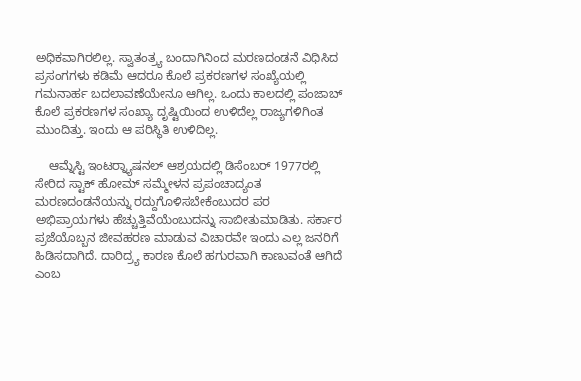ಅಧಿಕವಾಗಿರಲಿಲ್ಲ. ಸ್ವಾತಂತ್ರ್ಯ ಬಂದಾಗಿನಿಂದ ಮರಣದಂಡನೆ ವಿಧಿಸಿದ ಪ್ರಸಂಗಗಳು ಕಡಿಮೆ ಆದರೂ ಕೊಲೆ ಪ್ರಕರಣಗಳ ಸಂಖ್ಯೆಯಲ್ಲಿ ಗಮನಾರ್ಹ ಬದಲಾವಣೆಯೇನೂ ಆಗಿಲ್ಲ. ಒಂದು ಕಾಲದಲ್ಲಿ ಪಂಜಾಬ್ ಕೊಲೆ ಪ್ರಕರಣಗಳ ಸಂಖ್ಯಾ ದೃಷ್ಟಿಯಿಂದ ಉಳಿದೆಲ್ಲ ರಾಜ್ಯಗಳಿಗಿಂತ ಮುಂದಿತ್ತು. ಇಂದು ಆ ಪರಿಸ್ಥಿತಿ ಉಳಿದಿಲ್ಲ.

    ಆಮ್ನೆಸ್ಟಿ ಇಂಟರ್‍ನ್ಯಾಷನಲ್ ಆಶ್ರಯದಲ್ಲಿ ಡಿಸೆಂಬರ್ 1977ರಲ್ಲಿ ಸೇರಿದ ಸ್ಟಾಕ್ ಹೋಮ್ ಸಮ್ಮೇಳನ ಪ್ರಪಂಚಾದ್ಯಂತ ಮರಣದಂಡನೆಯನ್ನು ರದ್ದುಗೊಳಿಸಬೇಕೆಂಬುದರ ಪರ ಅಭಿಪ್ರಾಯಗಳು ಹೆಚ್ಚುತ್ತಿವೆಯೆಂಬುದನ್ನು ಸಾಬೀತುಮಾಡಿತು. ಸರ್ಕಾರ ಪ್ರಜೆಯೊಬ್ಬನ ಜೀವಹರಣ ಮಾಡುವ ವಿಚಾರವೇ ಇಂದು ಎಲ್ಲ ಜನರಿಗೆ ಹಿಡಿಸದಾಗಿದೆ. ದಾರಿದ್ರ್ಯ ಕಾರಣ ಕೊಲೆ ಹಗುರವಾಗಿ ಕಾಣುವಂತೆ ಆಗಿದೆ ಎಂಬ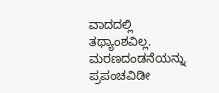ವಾದದಲ್ಲಿ ತಥ್ಯಾಂಶವಿಲ್ಲ. ಮರಣದಂಡನೆಯನ್ನು ಪ್ರಪಂಚವಿಡೀ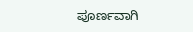ಪೂರ್ಣವಾಗಿ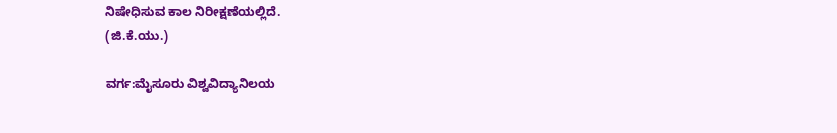ನಿಷೇಧಿಸುವ ಕಾಲ ನಿರೀಕ್ಷಣೆಯಲ್ಲಿದೆ.
(ಜಿ.ಕೆ.ಯು.)

ವರ್ಗ:ಮೈಸೂರು ವಿಶ್ವವಿದ್ಯಾನಿಲಯ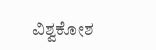ವಿಶ್ವಕೋಶ